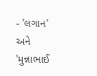- 'લગાન' અને 'મુન્નાભાઈ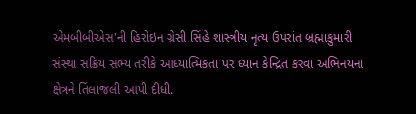એમબીબીએસ'ની હિરોઇન ગ્રેસી સિંહે શાસ્ત્રીય નૃત્ય ઉપરાંત બ્રહ્માકુમારી સંસ્થા સક્રિય સભ્ય તરીકે આધ્યાત્મિકતા પર ધ્યાન કેન્દ્રિત કરવા અભિનયના ક્ષેત્રને તિંલાજલી આપી દીધી.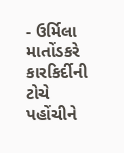- ઉર્મિલા માતોંડકરે કારકિર્દીની ટોચે પહોંચીને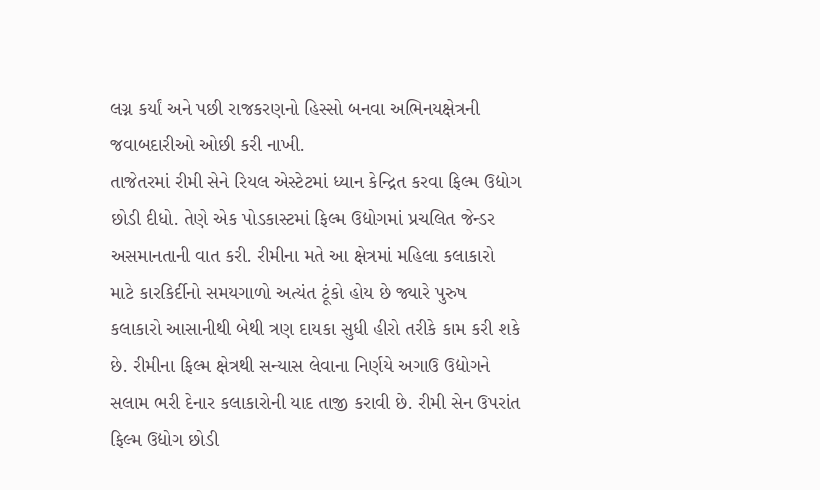લગ્ન કર્યાં અને પછી રાજકરણનો હિસ્સો બનવા અભિનયક્ષેત્રની જવાબદારીઓ ઓછી કરી નાખી.
તાજેતરમાં રીમી સેને રિયલ એસ્ટેટમાં ધ્યાન કેન્દ્રિત કરવા ફિલ્મ ઉદ્યોગ છોડી દીધો. તેણે એક પોડકાસ્ટમાં ફિલ્મ ઉદ્યોગમાં પ્રચલિત જેન્ડર અસમાનતાની વાત કરી. રીમીના મતે આ ક્ષેત્રમાં મહિલા કલાકારો માટે કારકિર્દીનો સમયગાળો અત્યંત ટૂંકો હોય છે જ્યારે પુરુષ કલાકારો આસાનીથી બેથી ત્રણ દાયકા સુધી હીરો તરીકે કામ કરી શકે છે. રીમીના ફિલ્મ ક્ષેત્રથી સન્યાસ લેવાના નિર્ણયે અગાઉ ઉદ્યોગને સલામ ભરી દેનાર કલાકારોની યાદ તાજી કરાવી છે. રીમી સેન ઉપરાંત ફિલ્મ ઉદ્યોગ છોડી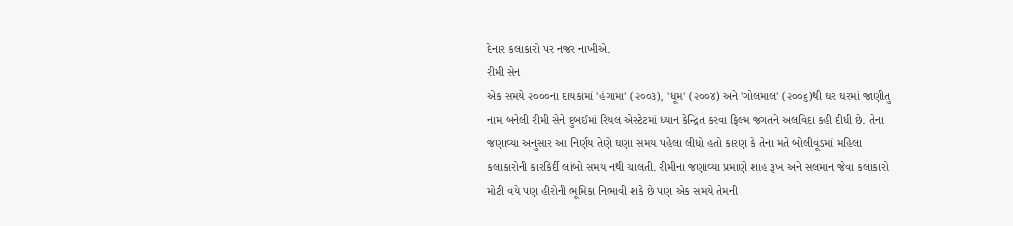દેનાર કલાકારો પર નજર નાખીએ.
રીમી સેન
એક સમયે ૨૦૦૦ના દાયકામાં 'હંગામા' (૨૦૦૩), 'ધૂમ' (૨૦૦૪) અને 'ગોલમાલ' (૨૦૦૬)થી ઘર ઘરમાં જાણીતુ નામ બનેલી રીમી સેને દુબઈમાં રિયલ એસ્ટેટમાં ધ્યાન કેન્દ્રિત કરવા ફિલ્મ જગતને અલવિદા કહી દીધી છે. તેના જણાવ્યા અનુસાર આ નિર્ણય તેણે ઘણા સમય પહેલા લીધો હતો કારણ કે તેના મતે બોલીવૂડમાં મહિલા કલાકારોની કારકિર્દી લાંબો સમય નથી ચાલતી. રીમીના જણાવ્યા પ્રમાણે શાહ રૂખ અને સલમાન જેવા કલાકારો મોટી વયે પણ હીરોની ભૂમિકા નિભાવી શકે છે પણ એક સમયે તેમની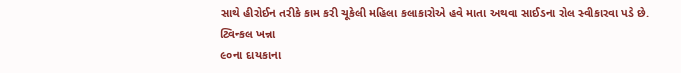સાથે હીરોઈન તરીકે કામ કરી ચૂકેલી મહિલા કલાકારોએ હવે માતા અથવા સાઈડના રોલ સ્વીકારવા પડે છે.
ટ્વિન્કલ ખન્ના
૯૦ના દાયકાના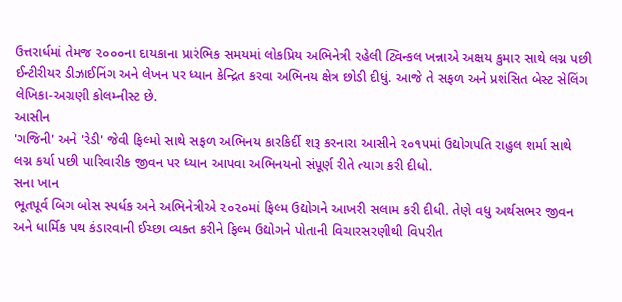ઉત્તરાર્ધમાં તેમજ ૨૦૦૦ના દાયકાના પ્રારંભિક સમયમાં લોકપ્રિય અભિનેત્રી રહેલી ટ્વિન્કલ ખન્નાએ અક્ષય કુમાર સાથે લગ્ન પછી ઈન્ટીરીયર ડીઝાઈનિંગ અને લેખન પર ધ્યાન કેન્દ્રિત કરવા અભિનય ક્ષેત્ર છોડી દીધું. આજે તે સફળ અને પ્રશંસિત બેસ્ટ સેલિંગ લેખિકા-અગ્રણી કોલમ્નીસ્ટ છે.
આસીન
'ગજિની' અને 'રેડી' જેવી ફિલ્મો સાથે સફળ અભિનય કારકિર્દી શરૂ કરનારા આસીને ૨૦૧૫માં ઉદ્યોગપતિ રાહુલ શર્મા સાથે લગ્ન કર્યા પછી પારિવારીક જીવન પર ધ્યાન આપવા અભિનયનો સંપૂર્ણ રીતે ત્યાગ કરી દીધો.
સના ખાન
ભૂતપૂર્વ બિગ બોસ સ્પર્ધક અને અભિનેત્રીએ ૨૦૨૦માં ફિલ્મ ઉદ્યોગને આખરી સલામ કરી દીધી. તેણે વધુ અર્થસભર જીવન અને ધાર્મિક પથ કંડારવાની ઈચ્છા વ્યક્ત કરીને ફિલ્મ ઉદ્યોગને પોતાની વિચારસરણીથી વિપરીત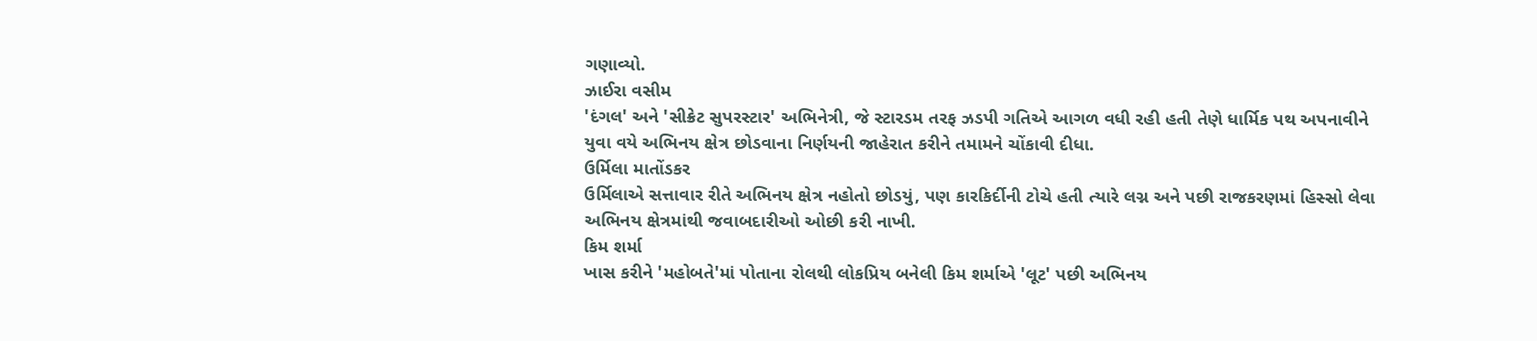ગણાવ્યો.
ઝાઈરા વસીમ
'દંગલ' અને 'સીક્રેટ સુપરસ્ટાર' અભિનેત્રી, જે સ્ટારડમ તરફ ઝડપી ગતિએ આગળ વધી રહી હતી તેણે ધાર્મિક પથ અપનાવીને યુવા વયે અભિનય ક્ષેત્ર છોડવાના નિર્ણયની જાહેરાત કરીને તમામને ચોંકાવી દીધા.
ઉર્મિલા માતોંડકર
ઉર્મિલાએ સત્તાવાર રીતે અભિનય ક્ષેત્ર નહોતો છોડયું, પણ કારકિર્દીની ટોચે હતી ત્યારે લગ્ન અને પછી રાજકરણમાં હિસ્સો લેવા અભિનય ક્ષેત્રમાંથી જવાબદારીઓ ઓછી કરી નાખી.
કિમ શર્મા
ખાસ કરીને 'મહોબતે'માં પોતાના રોલથી લોકપ્રિય બનેલી કિમ શર્માએ 'લૂટ' પછી અભિનય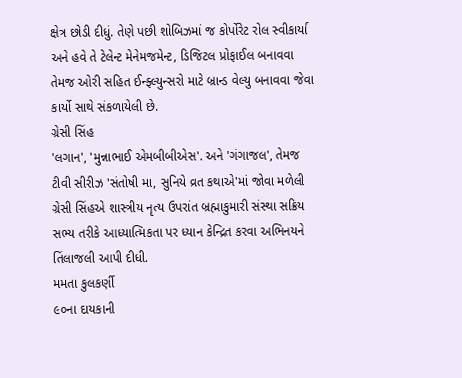ક્ષેત્ર છોડી દીધું. તેણે પછી શોબિઝમાં જ કોર્પોરેટ રોલ સ્વીકાર્યા અને હવે તે ટેલેન્ટ મેનેમજમેન્ટ, ડિજિટલ પ્રોફાઈલ બનાવવા તેમજ ઓરી સહિત ઈન્ફ્લ્યુન્સરો માટે બ્રાન્ડ વેલ્યુ બનાવવા જેવા કાર્યો સાથે સંકળાયેલી છે.
ગ્રેસી સિંહ
'લગાન', 'મુન્નાભાઈ એમબીબીએસ'. અને 'ગંગાજલ', તેમજ ટીવી સીરીઝ 'સંતોષી મા, સુનિયે વ્રત કથાએ'માં જોવા મળેલી ગ્રેસી સિંહએ શાસ્ત્રીય નૃત્ય ઉપરાંત બ્રહ્માકુમારી સંસ્થા સક્રિય સભ્ય તરીકે આધ્યાત્મિકતા પર ધ્યાન કેન્દ્રિત કરવા અભિનયને તિંલાજલી આપી દીધી.
મમતા કુલકર્ણી
૯૦ના દાયકાની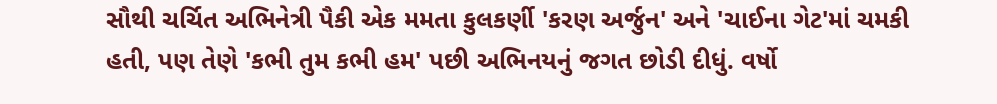સૌથી ચર્ચિત અભિનેત્રી પૈકી એક મમતા કુલકર્ણી 'કરણ અર્જુન' અને 'ચાઈના ગેટ'માં ચમકી હતી, પણ તેણે 'કભી તુમ કભી હમ' પછી અભિનયનું જગત છોડી દીધું. વર્ષો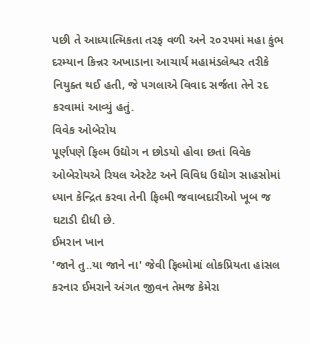પછી તે આધ્યાત્મિકતા તરફ વળી અને ૨૦૨૫માં મહા કુંભ દરમ્યાન કિન્નર અખાડાના આચાર્ય મહામંડલેશ્વર તરીકે નિયુક્ત થઈ હતી, જે પગલાએ વિવાદ સર્જતા તેને રદ કરવામાં આવ્યું હતું.
વિવેક ઓબેરોય
પૂર્ણપણે ફિલ્મ ઉદ્યોગ ન છોડયો હોવા છતાં વિવેક ઓબેરોયએ રિયલ એસ્ટેટ અને વિવિધ ઉદ્યોગ સાહસોમાં ધ્યાન કેન્દ્રિત કરવા તેની ફિલ્મી જવાબદારીઓ ખૂબ જ ઘટાડી દીધી છે.
ઈમરાન ખાન
'જાને તુ..યા જાને ના' જેવી ફિલ્મોમાં લોકપ્રિયતા હાંસલ કરનાર ઈમરાને અંગત જીવન તેમજ કેમેરા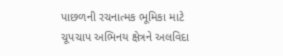પાછળની રચનાત્મક ભૂમિકા માટે ચૂપચાપ અભિનય ક્ષેત્રને અલવિદા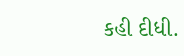કહી દીધી.